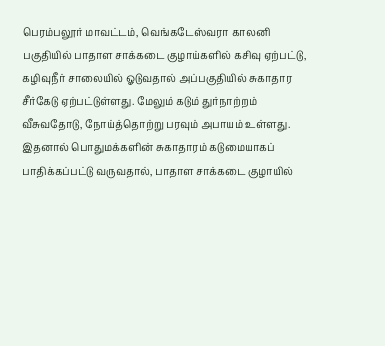பெரம்பலூர் மாவட்டம், வெங்கடேஸ்வரா காலனி பகுதியில் பாதாள சாக்கடை குழாய்களில் கசிவு ஏற்பட்டு, கழிவுநீர் சாலையில் ஓடுவதால் அப்பகுதியில் சுகாதார சீர்கேடு ஏற்பட்டுள்ளது. மேலும் கடும் துர்நாற்றம் வீசுவதோடு, நோய்த்தொற்று பரவும் அபாயம் உள்ளது. இதனால் பொதுமக்களின் சுகாதாரம் கடுமையாகப் பாதிக்கப்பட்டு வருவதால், பாதாள சாக்கடை குழாயில்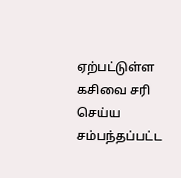ஏற்பட்டுள்ள கசிவை சரி செய்ய சம்பந்தப்பட்ட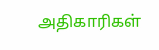அதிகாரிகள்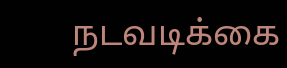நடவடிக்கை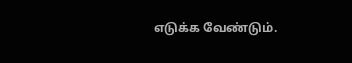எடுக்க வேண்டும்.